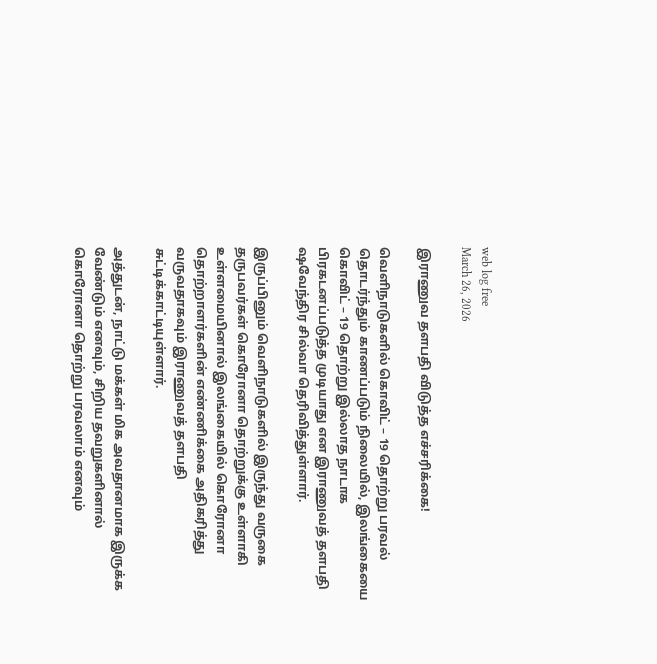web log free
March 26, 2026

இராணுவ தளபதி விடுத்த எச்சரிக்கை!

வெளிநாடுகளில் கொவிட் – 19 தொற்று பரவல் தொடர்ந்தும் காணப்படும் நிலையில், இலங்கையை கொவிட் – 19 தொற்று இல்லாத நாடாக பிரகடனப்படுத்த முடியாது என இராணுவத் தளபதி ஷவேந்திர சில்வா தெரிவித்துள்ளார்.

இருப்பினும் வெளிநாடுகளில் இருந்து வருகை தருபவர்கள் கொரோனா தொற்றுக்கு உள்ளாகி உள்ளமையினால் இலங்கையில் கொரோனா தொற்றாளர்களின் எண்ணிக்கை அதிகரித்து வருவதாகவும் இராணுவத் தளபதி சுட்டிக்காட்டியுள்ளார்.

அத்துடன், நாட்டு மக்கள் மிக அவதானமாக இருக்க வேண்டும் எனவும், சிறிய தவறுகளினால் கொரோனா தொற்று பரவலாம் எனவும்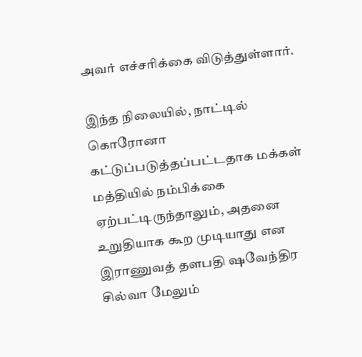அவர் எச்சரிக்கை விடுத்துள்ளார்.

இந்த நிலையில், நாட்டில் கொரோனா கட்டுப்படுத்தப்பட்டதாக மக்கள் மத்தியில் நம்பிக்கை ஏற்பட்டிருந்தாலும், அதனை உறுதியாக கூற முடியாது என இராணுவத் தளபதி ஷவேந்திர சில்வா மேலும்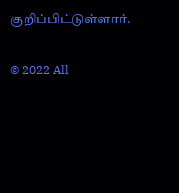குறிப்பிட்டுள்ளார்.

© 2022 All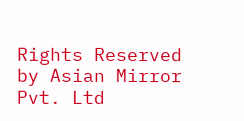Rights Reserved by Asian Mirror Pvt. Ltd